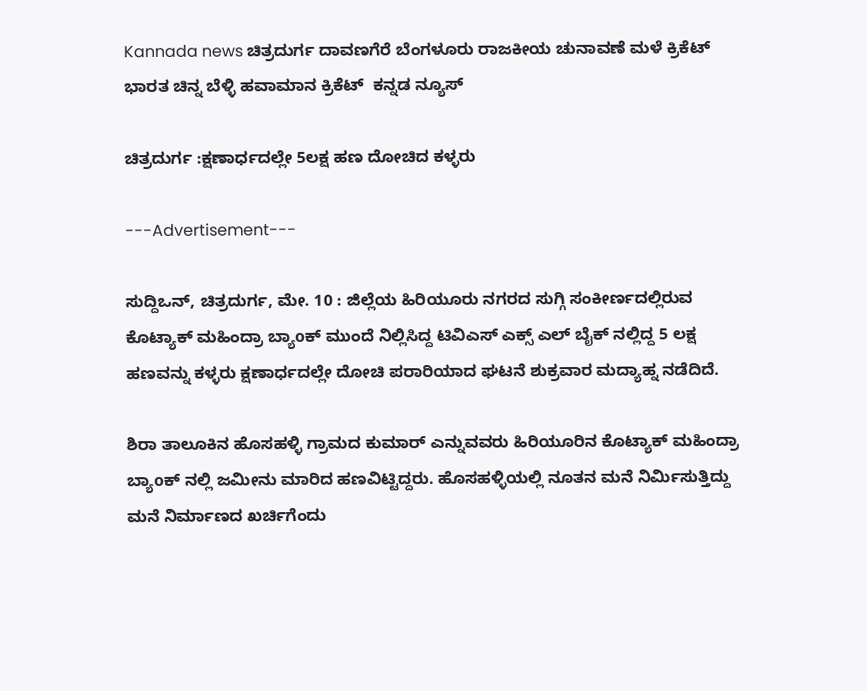Kannada news ಚಿತ್ರದುರ್ಗ ದಾವಣಗೆರೆ ಬೆಂಗಳೂರು ರಾಜಕೀಯ ಚುನಾವಣೆ ಮಳೆ ಕ್ರಿಕೆಟ್ ಭಾರತ ಚಿನ್ನ ಬೆಳ್ಳಿ ಹವಾಮಾನ ಕ್ರಿಕೆಟ್  ಕನ್ನಡ ನ್ಯೂಸ್

ಚಿತ್ರದುರ್ಗ :ಕ್ಷಣಾರ್ಧದಲ್ಲೇ 5ಲಕ್ಷ ಹಣ ದೋಚಿದ ಕಳ್ಳರು

---Advertisement---

ಸುದ್ದಿಒನ್, ಚಿತ್ರದುರ್ಗ, ಮೇ. 10 : ಜಿಲ್ಲೆಯ ಹಿರಿಯೂರು ನಗರದ ಸುಗ್ಗಿ ಸಂಕೀರ್ಣದಲ್ಲಿರುವ ಕೊಟ್ಯಾಕ್ ಮಹಿಂದ್ರಾ ಬ್ಯಾoಕ್ ಮುಂದೆ ನಿಲ್ಲಿಸಿದ್ದ ಟಿವಿಎಸ್ ಎಕ್ಸ್ ಎಲ್ ಬೈಕ್ ನಲ್ಲಿದ್ದ 5 ಲಕ್ಷ ಹಣವನ್ನು ಕಳ್ಳರು ಕ್ಷಣಾರ್ಧದಲ್ಲೇ ದೋಚಿ ಪರಾರಿಯಾದ ಘಟನೆ ಶುಕ್ರವಾರ ಮದ್ಯಾಹ್ನ ನಡೆದಿದೆ.

ಶಿರಾ ತಾಲೂಕಿನ ಹೊಸಹಳ್ಳಿ ಗ್ರಾಮದ ಕುಮಾರ್ ಎನ್ನುವವರು ಹಿರಿಯೂರಿನ ಕೊಟ್ಯಾಕ್ ಮಹಿಂದ್ರಾ ಬ್ಯಾoಕ್ ನಲ್ಲಿ ಜಮೀನು ಮಾರಿದ ಹಣವಿಟ್ಟಿದ್ದರು. ಹೊಸಹಳ್ಳಿಯಲ್ಲಿ ನೂತನ ಮನೆ ನಿರ್ಮಿಸುತ್ತಿದ್ದು ಮನೆ ನಿರ್ಮಾಣದ ಖರ್ಚಿಗೆಂದು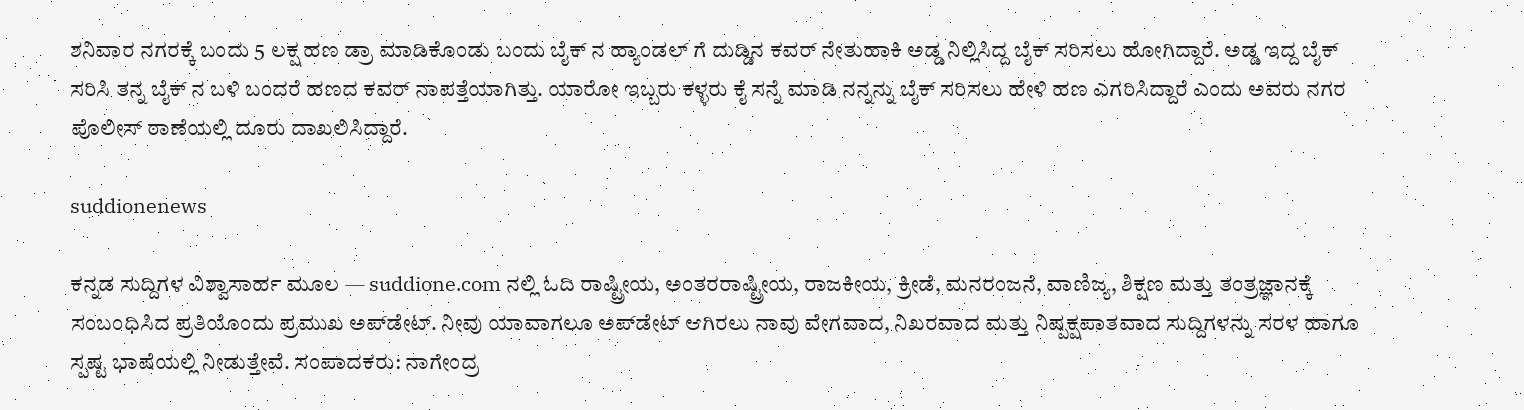ಶನಿವಾರ ನಗರಕ್ಕೆ ಬಂದು 5 ಲಕ್ಷ ಹಣ ಡ್ರಾ ಮಾಡಿಕೊಂಡು ಬಂದು ಬೈಕ್ ನ ಹ್ಯಾಂಡಲ್ ಗೆ ದುಡ್ಡಿನ ಕವರ್ ನೇತುಹಾಕಿ ಅಡ್ಡ ನಿಲ್ಲಿಸಿದ್ದ ಬೈಕ್ ಸರಿಸಲು ಹೋಗಿದ್ದಾರೆ. ಅಡ್ಡ ಇದ್ದ ಬೈಕ್ ಸರಿಸಿ ತನ್ನ ಬೈಕ್ ನ ಬಳಿ ಬಂದರೆ ಹಣದ ಕವರ್ ನಾಪತ್ತೆಯಾಗಿತ್ತು. ಯಾರೋ ಇಬ್ಬರು ಕಳ್ಳರು ಕೈ ಸನ್ನೆ ಮಾಡಿ ನನ್ನನ್ನು ಬೈಕ್ ಸರಿಸಲು ಹೇಳಿ ಹಣ ಎಗರಿಸಿದ್ದಾರೆ ಎಂದು ಅವರು ನಗರ ಪೊಲೀಸ್ ಠಾಣೆಯಲ್ಲಿ ದೂರು ದಾಖಲಿಸಿದ್ದಾರೆ.

suddionenews

ಕನ್ನಡ ಸುದ್ದಿಗಳ ವಿಶ್ವಾಸಾರ್ಹ ಮೂಲ — suddione.com ನಲ್ಲಿ ಓದಿ ರಾಷ್ಟ್ರೀಯ, ಅಂತರರಾಷ್ಟ್ರೀಯ, ರಾಜಕೀಯ, ಕ್ರೀಡೆ, ಮನರಂಜನೆ, ವಾಣಿಜ್ಯ, ಶಿಕ್ಷಣ ಮತ್ತು ತಂತ್ರಜ್ಞಾನಕ್ಕೆ ಸಂಬಂಧಿಸಿದ ಪ್ರತಿಯೊಂದು ಪ್ರಮುಖ ಅಪ್‌ಡೇಟ್. ನೀವು ಯಾವಾಗಲೂ ಅಪ್‌ಡೇಟ್ ಆಗಿರಲು ನಾವು ವೇಗವಾದ, ನಿಖರವಾದ ಮತ್ತು ನಿಷ್ಪಕ್ಷಪಾತವಾದ ಸುದ್ದಿಗಳನ್ನು ಸರಳ ಹಾಗೂ ಸ್ಪಷ್ಟ ಭಾಷೆಯಲ್ಲಿ ನೀಡುತ್ತೇವೆ. ಸಂಪಾದಕರು: ನಾಗೇಂದ್ರ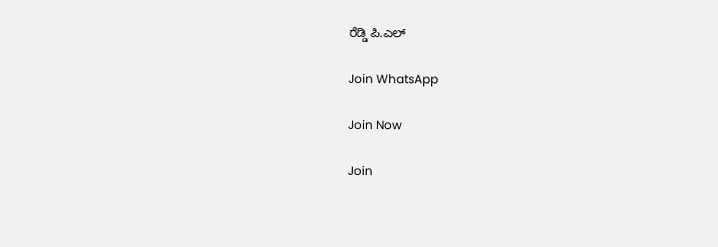ರೆಡ್ಡಿ ಪಿ.ಎಲ್

Join WhatsApp

Join Now

Join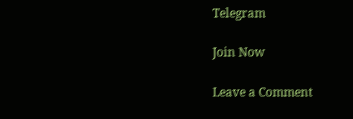Telegram

Join Now

Leave a Comment